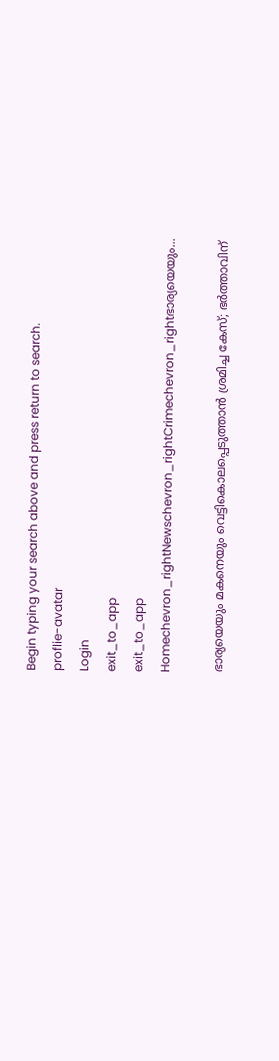Begin typing your search above and press return to search.
proflie-avatar
Login
exit_to_app
exit_to_app
Homechevron_rightNewschevron_rightCrimechevron_rightഭാര്യയെയും...

ഭാര്യയെയും മകനെയും വെട്ടികൊലപ്പെടുത്താൻ ശ്രമിച്ച കേസ്; ഭർത്താവിന്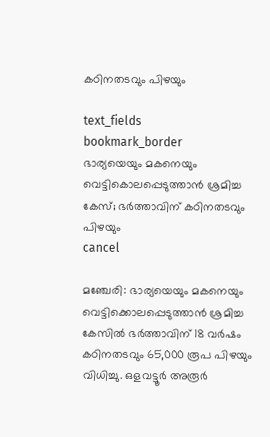കഠിനതടവും പിഴയും

text_fields
bookmark_border
ഭാര്യയെയും മകനെയും വെട്ടികൊലപ്പെടുത്താൻ ശ്രമിച്ച കേസ്; ഭർത്താവിന് കഠിനതടവും പിഴയും
cancel

മഞ്ചേരി: ഭാര്യയെയും മകനെയും വെട്ടിക്കൊലപ്പെടുത്താൻ ശ്രമിച്ച കേസിൽ ഭർത്താവിന് 18 വർഷം കഠിനതടവും 65,000 രൂപ പിഴയും വിധിച്ചു. ഒളവട്ടൂർ അരൂർ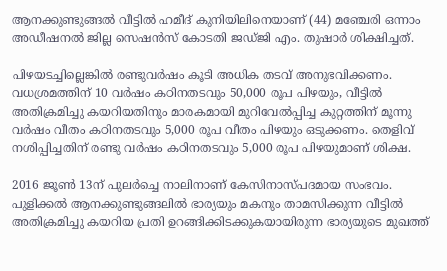ആനക്കുണ്ടുങ്ങൽ വീട്ടിൽ ഹമീദ് കുനിയിലിനെയാണ് (44) മഞ്ചേരി ഒന്നാം അഡീഷനൽ ജില്ല സെഷൻസ് കോടതി ജഡ്ജി എം. തുഷാർ ശിക്ഷിച്ചത്.

പിഴയടച്ചില്ലെങ്കിൽ രണ്ടുവർഷം കൂടി അധിക തടവ് അനുഭവിക്കണം. വധശ്രമത്തിന് 10 വർഷം കഠിനതടവും 50,000 രൂപ പിഴയും, വീട്ടിൽ അതിക്രമിച്ചു കയറിയതിനും മാരകമായി മുറിവേൽപ്പിച്ച കുറ്റത്തിന് മൂന്നു വർഷം വീതം കഠിനതടവും 5,000 രൂപ വീതം പിഴയും ഒടുക്കണം. തെളിവ് നശിപ്പിച്ചതിന് രണ്ടു വർഷം കഠിനതടവും 5,000 രൂപ പിഴയുമാണ് ശിക്ഷ.

2016 ജൂൺ 13ന് പുലർച്ചെ നാലിനാണ് കേസിനാസ്പദമായ സംഭവം. പുളിക്കൽ ആനക്കുണ്ടുങ്ങലിൽ ഭാര്യയും മകനും താമസിക്കുന്ന വീട്ടിൽ അതിക്രമിച്ചു കയറിയ പ്രതി ഉറങ്ങിക്കിടക്കുകയായിരുന്ന ഭാര്യയുടെ മുഖത്ത്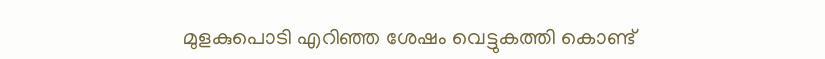മുളകുപൊടി എറിഞ്ഞ ശേഷം വെട്ടുകത്തി കൊണ്ട്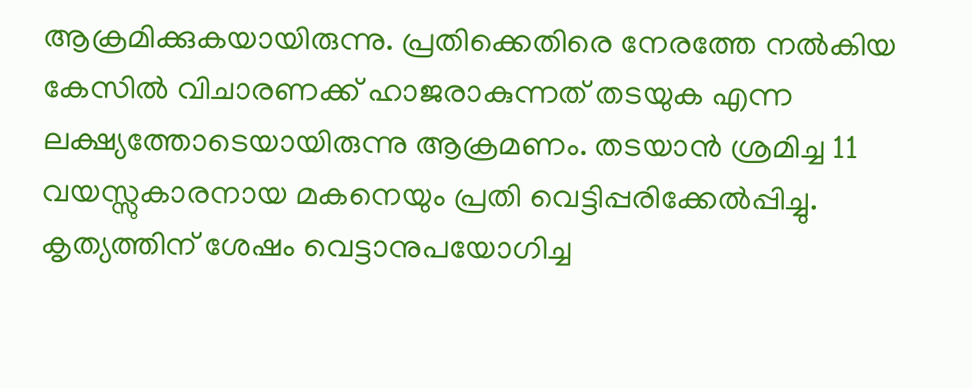ആക്രമിക്കുകയായിരുന്നു. പ്രതിക്കെതിരെ നേരത്തേ നൽകിയ കേസിൽ വിചാരണക്ക് ഹാജരാകുന്നത് തടയുക എന്ന ലക്ഷ്യത്തോടെയായിരുന്നു ആക്രമണം. തടയാൻ ശ്രമിച്ച 11 വയസ്സുകാരനായ മകനെയും പ്രതി വെട്ടിപ്പരിക്കേൽപ്പിച്ചു. കൃത്യത്തിന് ശേഷം വെട്ടാനുപയോഗിച്ച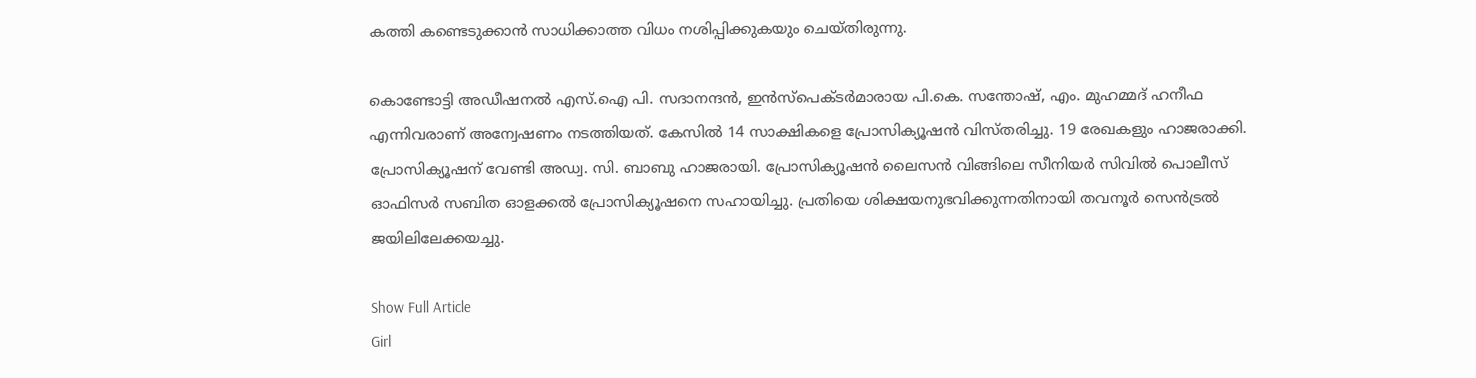കത്തി കണ്ടെടുക്കാൻ സാധിക്കാത്ത വിധം നശിപ്പിക്കുകയും ചെയ്തിരുന്നു.

കൊണ്ടോട്ടി അഡീഷനൽ എസ്.ഐ പി. സദാനന്ദൻ, ഇൻസ്പെക്ടർമാരായ പി.കെ. സന്തോഷ്, എം. മുഹമ്മദ് ഹനീഫ എന്നിവരാണ് അന്വേഷണം നടത്തിയത്. കേസിൽ 14 സാക്ഷികളെ പ്രോസിക്യൂഷൻ വിസ്തരിച്ചു. 19 രേഖകളും ഹാജരാക്കി. പ്രോസിക്യൂഷന് വേണ്ടി അഡ്വ. സി. ബാബു ഹാജരായി. പ്രോസിക്യൂഷൻ ലൈസൻ വിങ്ങിലെ സീനിയർ സിവിൽ പൊലീസ് ഓഫിസർ സബിത ഓളക്കൽ പ്രോസിക്യൂഷനെ സഹായിച്ചു. പ്രതിയെ ശിക്ഷയനുഭവിക്കുന്നതിനായി തവനൂര്‍ സെൻട്രല്‍ ജയിലിലേക്കയച്ചു.

Show Full Article
Girl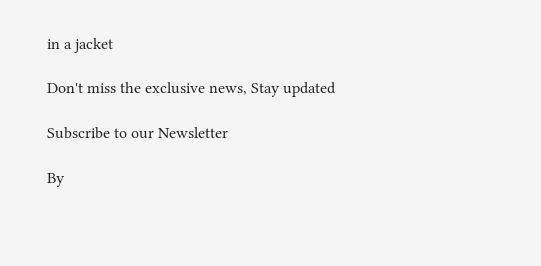in a jacket

Don't miss the exclusive news, Stay updated

Subscribe to our Newsletter

By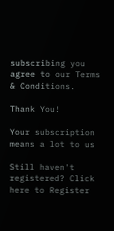subscribing you agree to our Terms & Conditions.

Thank You!

Your subscription means a lot to us

Still haven't registered? Click here to Register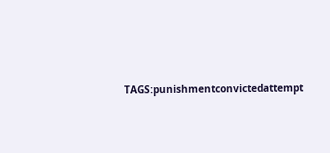TAGS:punishmentconvictedattempt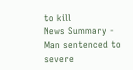to kill
News Summary - Man sentenced to severe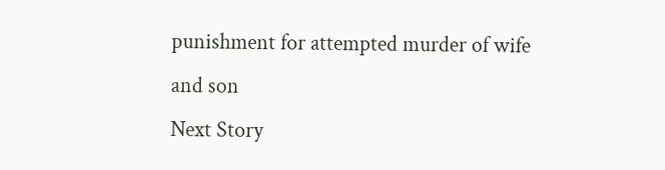punishment for attempted murder of wife and son
Next Story